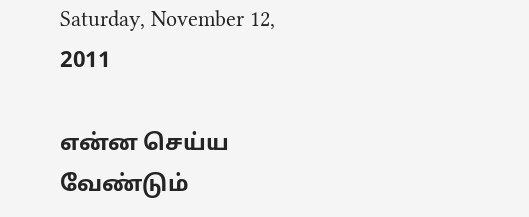Saturday, November 12, 2011

என்ன செய்ய வேண்டும்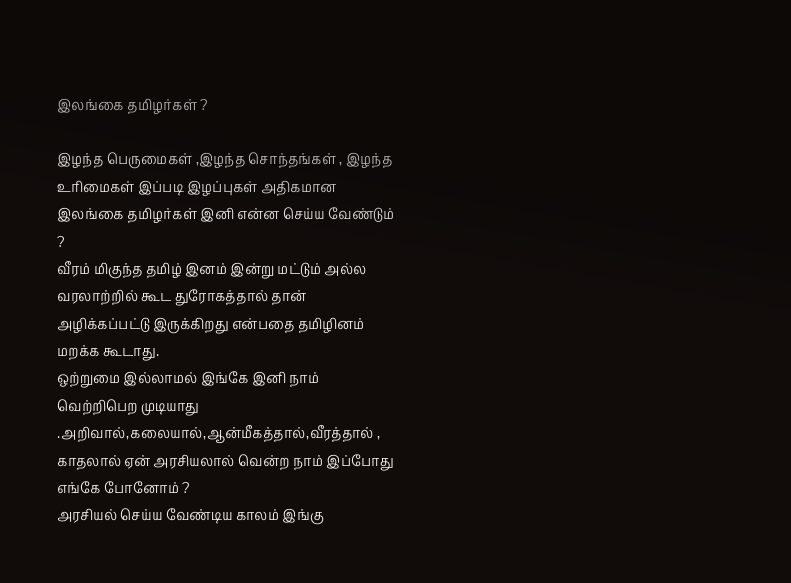இலங்கை தமிழர்கள் ?

இழந்த பெருமைகள் ,இழந்த சொந்தங்கள் , இழந்த உரிமைகள் இப்படி இழப்புகள் அதிகமான இலங்கை தமிழர்கள் இனி என்ன செய்ய வேண்டும் ?
வீரம் மிகுந்த தமிழ் இனம் இன்று மட்டும் அல்ல வரலாற்றில் கூட துரோகத்தால் தான் அழிக்கப்பட்டு இருக்கிறது என்பதை தமிழினம் மறக்க கூடாது.
ஒற்றுமை இல்லாமல் இங்கே இனி நாம் வெற்றிபெற முடியாது .அறிவால்,கலையால்,ஆன்மீகத்தால்,வீரத்தால் , காதலால் ஏன் அரசியலால் வென்ற நாம் இப்போது எங்கே போனோம் ?
அரசியல் செய்ய வேண்டிய காலம் இங்கு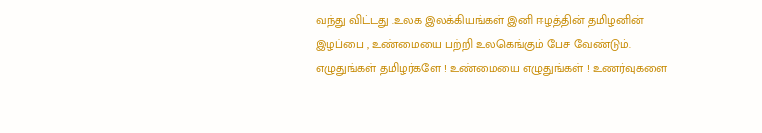வந்து விட்டது .உலக இலக்கியங்கள் இனி ஈழத்தின் தமிழனின் இழப்பை , உண்மையை பற்றி உலகெங்கும் பேச வேண்டும்.
எழுதுங்கள் தமிழர்களே ! உண்மையை எழுதுங்கள் ! உணர்வுகளை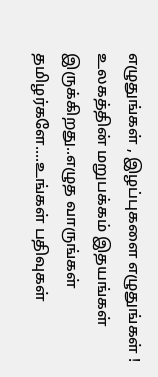எழுதுங்கள் , இழப்புகளை எழுதுங்கள் !
உலகத்தின் மறுபக்கம் இதயங்கள் இருக்கிறது..எழுத வாருங்கள் தமிழர்களே....உங்கள் பதிவுகள்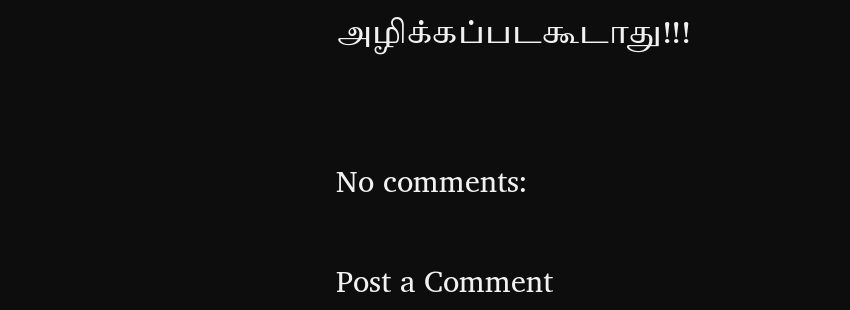அழிக்கப்படகூடாது!!!


No comments:

Post a Comment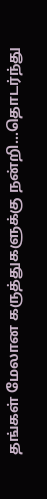தங்கள் மேலான கருத்துகளுக்கு நன்றி...தொடர்ந்து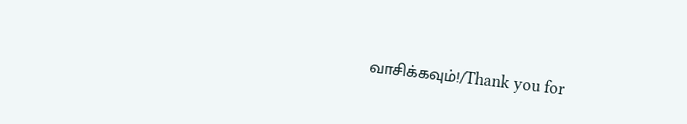வாசிக்கவும்!/Thank you for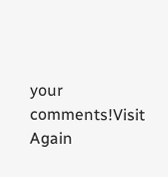your comments!Visit Again